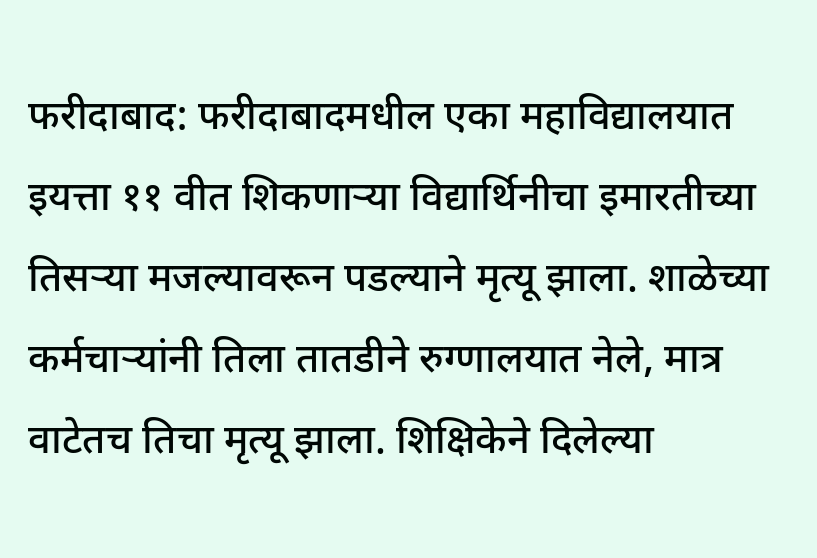फरीदाबाद: फरीदाबादमधील एका महाविद्यालयात इयत्ता ११ वीत शिकणाऱ्या विद्यार्थिनीचा इमारतीच्या तिसऱ्या मजल्यावरून पडल्याने मृत्यू झाला. शाळेच्या कर्मचाऱ्यांनी तिला तातडीने रुग्णालयात नेले, मात्र वाटेतच तिचा मृत्यू झाला. शिक्षिकेने दिलेल्या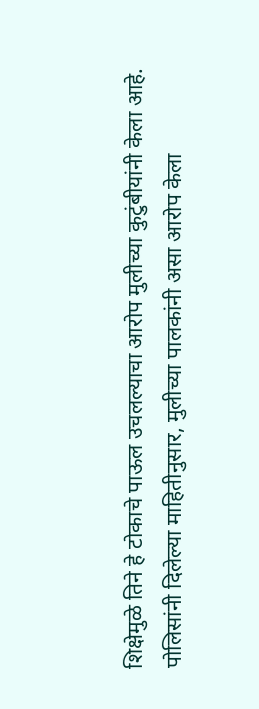शिक्षेमुळे तिने हे टोकाचे पाऊल उचलल्याचा आरोप मुलीच्या कुटुंबीयांनी केला आहे.
पोलिसांनी दिलेल्या माहितीनुसार, मुलीच्या पालकांनी असा आरोप केला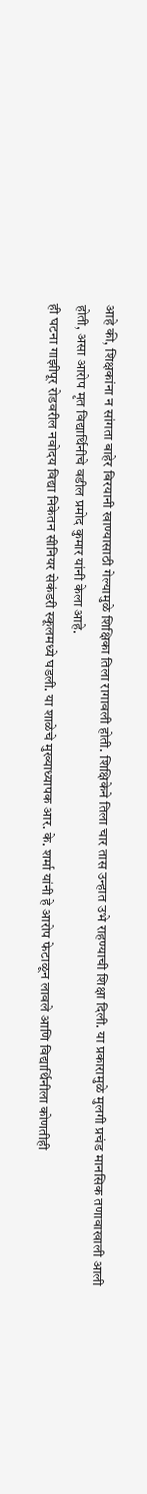आहे की, शिक्षकांना न सांगता बाहेर बिरयानी खाण्यासाठी गेल्यामुळे शिक्षिका तिला रागावली होती. शिक्षिकेने तिला चार तास उन्हात उभे राहण्याची शिक्षा दिली. या प्रकारामुळे मुलगी प्रचंड मानसिक तणावाखाली आली होती, असा आरोप मृत विद्यार्थिनीचे वडील प्रमोद कुमार यांनी केला आहे.
ही घटना गाझीपूर रोडवरील नवोदय विद्या निकेतन सीनियर सेकंडरी स्कूलमध्ये घडली. या शाळेचे मुख्याध्यापक आर. के. शर्मा यांनी हे आरोप फेटाळून लावले आणि विद्यार्थिनीला कोणतीही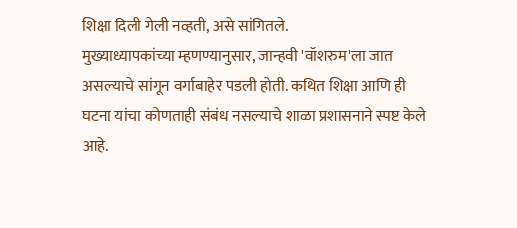शिक्षा दिली गेली नव्हती, असे सांगितले.
मुख्याध्यापकांच्या म्हणण्यानुसार, जान्हवी 'वॉशरुम'ला जात असल्याचे सांगून वर्गाबाहेर पडली होती. कथित शिक्षा आणि ही घटना यांचा कोणताही संबंध नसल्याचे शाळा प्रशासनाने स्पष्ट केले आहे.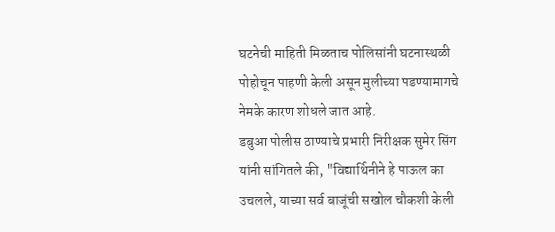घटनेची माहिती मिळताच पोलिसांनी घटनास्थळी पोहोचून पाहणी केली असून मुलीच्या पडण्यामागचे नेमके कारण शोधले जात आहे.
डबुआ पोलीस ठाण्याचे प्रभारी निरीक्षक सुमेर सिंग यांनी सांगितले की, "विद्यार्थिनीने हे पाऊल का उचलले, याच्या सर्व बाजूंची सखोल चौकशी केली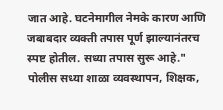जात आहे. घटनेमागील नेमके कारण आणि जबाबदार व्यक्ती तपास पूर्ण झाल्यानंतरच स्पष्ट होतील. सध्या तपास सुरू आहे." पोलीस सध्या शाळा व्यवस्थापन, शिक्षक,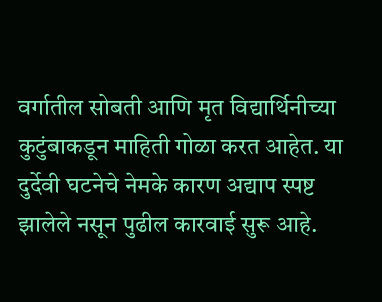वर्गातील सोबती आणि मृत विद्यार्थिनीच्या कुटुंबाकडून माहिती गोळा करत आहेत. या दुर्देवी घटनेचे नेमके कारण अद्याप स्पष्ट झालेले नसून पुढील कारवाई सुरू आहे.